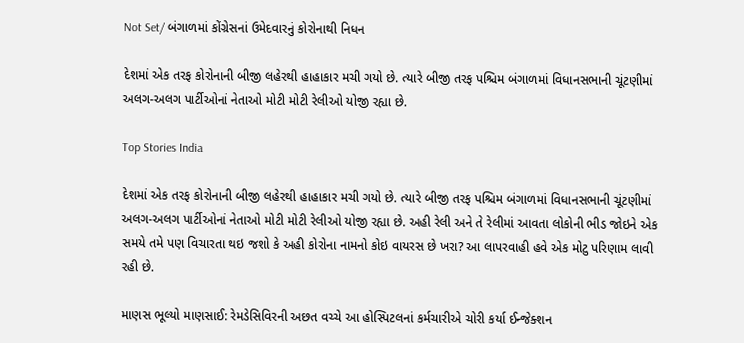Not Set/ બંગાળમાં કોંગ્રેસનાં ઉમેદવારનું કોરોનાથી નિધન

દેશમાં એક તરફ કોરોનાની બીજી લહેરથી હાહાકાર મચી ગયો છે. ત્યારે બીજી તરફ પશ્ચિમ બંગાળમાં વિધાનસભાની ચૂંટણીમાં અલગ-અલગ પાર્ટીઓનાં નેતાઓ મોટી મોટી રેલીઓ યોજી રહ્યા છે.

Top Stories India

દેશમાં એક તરફ કોરોનાની બીજી લહેરથી હાહાકાર મચી ગયો છે. ત્યારે બીજી તરફ પશ્ચિમ બંગાળમાં વિધાનસભાની ચૂંટણીમાં અલગ-અલગ પાર્ટીઓનાં નેતાઓ મોટી મોટી રેલીઓ યોજી રહ્યા છે. અહી રેલી અને તે રેલીમાં આવતા લોકોની ભીડ જોઇને એક સમયે તમે પણ વિચારતા થઇ જશો કે અહી કોરોના નામનો કોઇ વાયરસ છે ખરા? આ લાપરવાહી હવે એક મોટુ પરિણામ લાવી રહી છે.

માણસ ભૂલ્યો માણસાઈ: રેમડેસિવિરની અછત વચ્ચે આ હોસ્પિટલનાં કર્મચારીએ ચોરી કર્યા ઈન્જેક્શન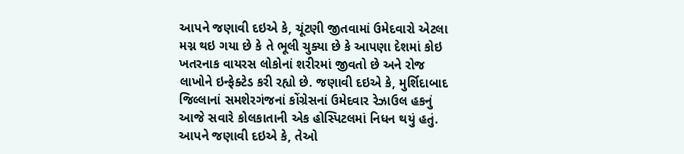આપને જણાવી દઇએ કે, ચૂંટણી જીતવામાં ઉમેદવારો એટલા મગ્ન થઇ ગયા છે કે તે ભૂલી ચુક્યા છે કે આપણા દેશમાં કોઇ ખતરનાક વાયરસ લોકોનાં શરીરમાં જીવતો છે અને રોજ લાખોને ઇન્ફેક્ટેડ કરી રહ્યો છે. જણાવી દઇએ કે, મુર્શિદાબાદ જિલ્લાનાં સમશેરગંજનાં કોંગ્રેસનાં ઉમેદવાર રેઝાઉલ હકનું આજે સવારે કોલકાતાની એક હોસ્પિટલમાં નિધન થયું હતું. આપને જણાવી દઇએ કે, તેઓ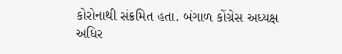કોરોનાથી સંક્રમિત હતા. બંગાળ કોંગ્રેસ અધ્યક્ષ અધિર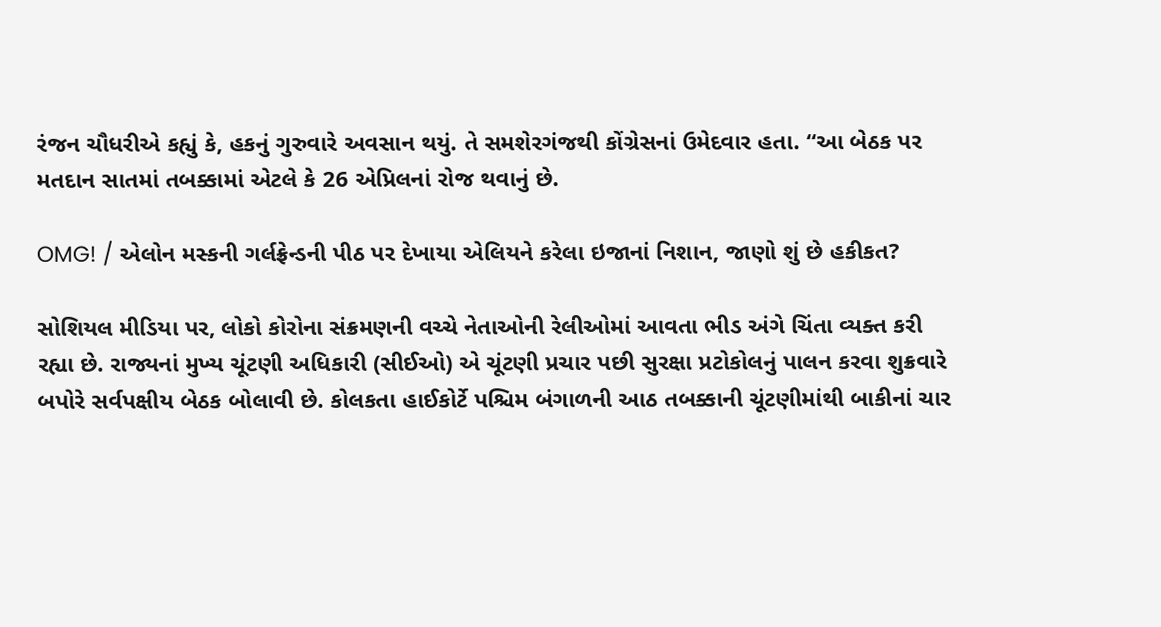રંજન ચૌધરીએ કહ્યું કે, હકનું ગુરુવારે અવસાન થયું. તે સમશેરગંજથી કોંગ્રેસનાં ઉમેદવાર હતા. “આ બેઠક પર મતદાન સાતમાં તબક્કામાં એટલે કે 26 એપ્રિલનાં રોજ થવાનું છે.

OMG! / એલોન મસ્કની ગર્લફ્રેન્ડની પીઠ પર દેખાયા એલિયને કરેલા ઇજાનાં નિશાન, જાણો શું છે હકીકત?

સોશિયલ મીડિયા પર, લોકો કોરોના સંક્રમણની વચ્ચે નેતાઓની રેલીઓમાં આવતા ભીડ અંગે ચિંતા વ્યક્ત કરી રહ્યા છે. રાજ્યનાં મુખ્ય ચૂંટણી અધિકારી (સીઈઓ) એ ચૂંટણી પ્રચાર પછી સુરક્ષા પ્રટોકોલનું પાલન કરવા શુક્રવારે બપોરે સર્વપક્ષીય બેઠક બોલાવી છે. કોલકતા હાઈકોર્ટે પશ્ચિમ બંગાળની આઠ તબક્કાની ચૂંટણીમાંથી બાકીનાં ચાર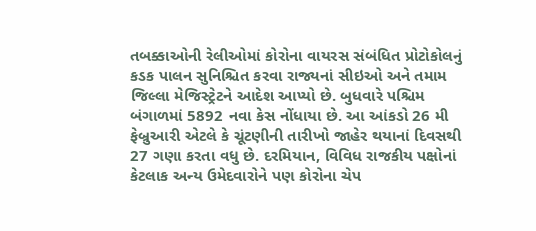તબક્કાઓની રેલીઓમાં કોરોના વાયરસ સંબંધિત પ્રોટોકોલનું કડક પાલન સુનિશ્ચિત કરવા રાજ્યનાં સીઇઓ અને તમામ જિલ્લા મેજિસ્ટ્રેટને આદેશ આપ્યો છે. બુધવારે પશ્ચિમ બંગાળમાં 5892 નવા કેસ નોંધાયા છે. આ આંકડો 26 મી ફેબ્રુઆરી એટલે કે ચૂંટણીની તારીખો જાહેર થયાનાં દિવસથી 27 ગણા કરતા વધુ છે. દરમિયાન, વિવિધ રાજકીય પક્ષોનાં કેટલાક અન્ય ઉમેદવારોને પણ કોરોના ચેપ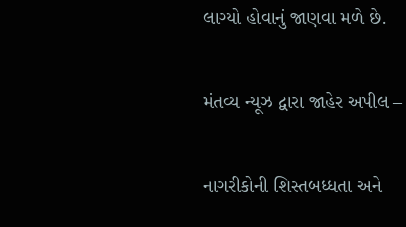લાગ્યો હોવાનું જાણવા મળે છે.

મંતવ્ય ન્યૂઝ દ્વારા જાહેર અપીલ –

નાગરીકોની શિસ્તબધ્ધતા અને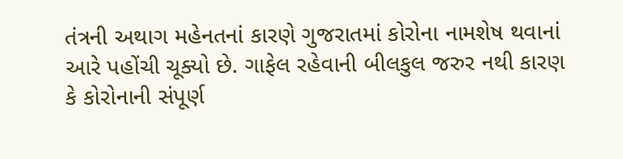તંત્રની અથાગ મહેનતનાં કારણે ગુજરાતમાં કોરોના નામશેષ થવાનાં આરે પહોંચી ચૂક્યો છે. ગાફેલ રહેવાની બીલકુલ જરુર નથી કારણ કે કોરોનાની સંપૂર્ણ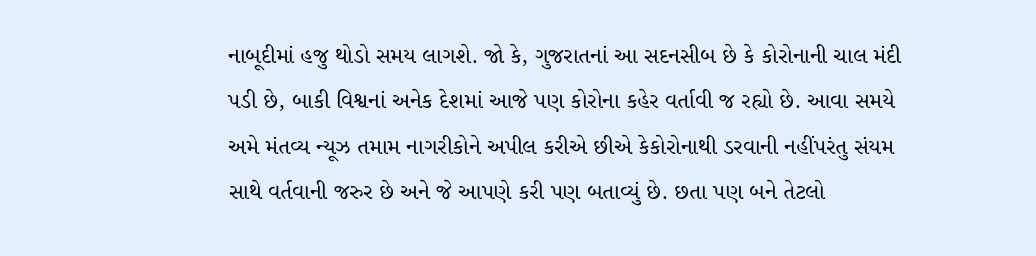નાબૂદીમાં હજુ થોડો સમય લાગશે. જો કે, ગુજરાતનાં આ સદનસીબ છે કે કોરોનાની ચાલ મંદી પડી છે, બાકી વિશ્વનાં અનેક દેશમાં આજે પણ કોરોના કહેર વર્તાવી જ રહ્યો છે. આવા સમયે અમે મંતવ્ય ન્યૂઝ તમામ નાગરીકોને અપીલ કરીએ છીએ કેકોરોનાથી ડરવાની નહીંપરંતુ સંયમ સાથે વર્તવાની જરુર છે અને જે આપણે કરી પણ બતાવ્યું છે. છતા પણ બને તેટલો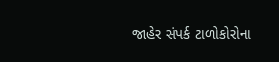જાહેર સંપર્ક ટાળોકોરોના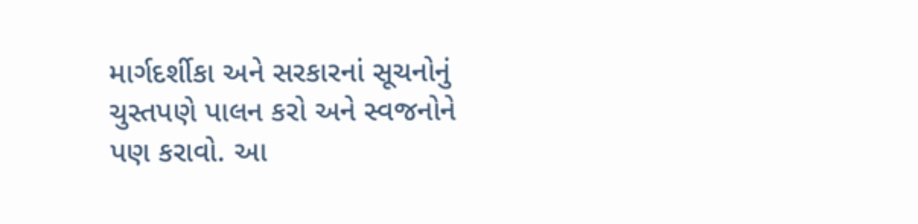માર્ગદર્શીકા અને સરકારનાં સૂચનોનું ચુસ્તપણે પાલન કરો અને સ્વજનોને પણ કરાવો. આ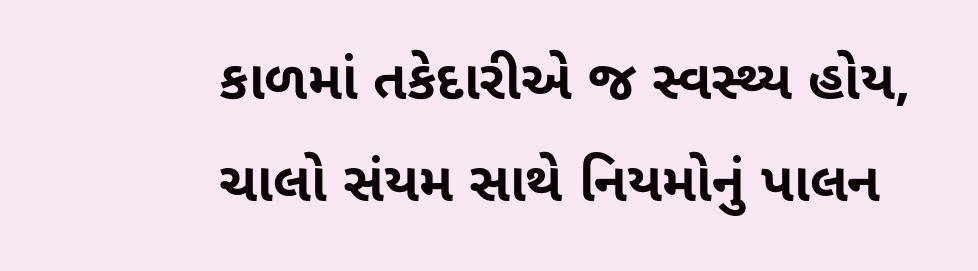કાળમાં તકેદારીએ જ સ્વસ્થ્ય હોય, ચાલો સંયમ સાથે નિયમોનું પાલન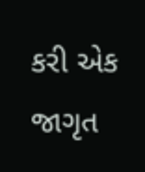કરી એક જાગૃત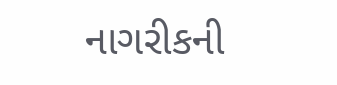નાગરીકની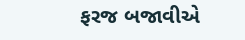ફરજ બજાવીએ